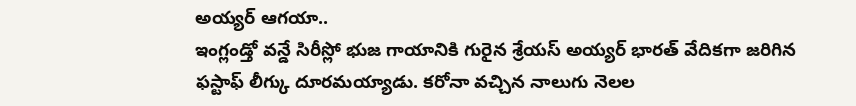అయ్యర్ ఆగయా..
ఇంగ్లండ్తో వన్డే సిరీస్లో భుజ గాయానికి గురైన శ్రేయస్ అయ్యర్ భారత్ వేదికగా జరిగిన ఫస్టాఫ్ లీగ్కు దూరమయ్యాడు. కరోనా వచ్చిన నాలుగు నెలల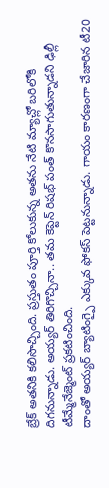బ్రేక్ అతనికి కలిసొచ్చింది. ప్రస్తుతం పూర్తి కోలుకున్న అతను నేటి మ్యాచ్లో బరిలోకి దిగనున్నాడు. అయ్యర్ తిరిగొచ్చినా.. తమ కెప్టెన్ రిషభ్ పంత్ కొనసాగుతున్నాడని ఢిల్లీ టీమ్మేనేజ్మెంట్ ప్రకటించింది.
దాంతో అయ్యర్ బ్యాటింగ్పై ఎక్కువ ఫోకస్ పెట్టనున్నాడు. గాయం కారణంగా చేజారిన టీ20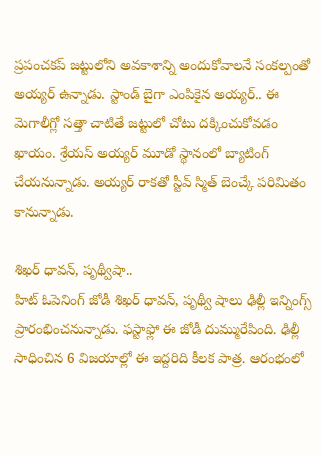ప్రపంచకప్ జట్టులోని అవకాశాన్ని అందుకోవాలనే సంకల్పంతో అయ్యర్ ఉన్నాడు. స్టాండ్ బైగా ఎంపికైన అయ్యర్.. ఈ మెగాలీగ్లో సత్తా చాటితే జట్టులో చోటు దక్కించుకోవడం ఖాయం. శ్రేయస్ అయ్యర్ మూడో స్థానంలో బ్యాటింగ్ చేయనున్నాడు. అయ్యర్ రాకతో స్టీవ్ స్మిత్ బెంచ్కే పరిమితం కానున్నాడు.

శిఖర్ ధావన్, పృథ్వీషా..
హిట్ ఓపెనింగ్ జోడీ శిఖర్ ధావన్, పృథ్వీ షాలు ఢిల్లీ ఇన్నింగ్స్ ప్రారంభించనున్నాడు. ఫస్టాఫ్లో ఈ జోడీ దుమ్మురేపింది. ఢిల్లీ సాధించిన 6 విజయాల్లో ఈ ఇద్దరిది కీలక పాత్ర. ఆరంభంలో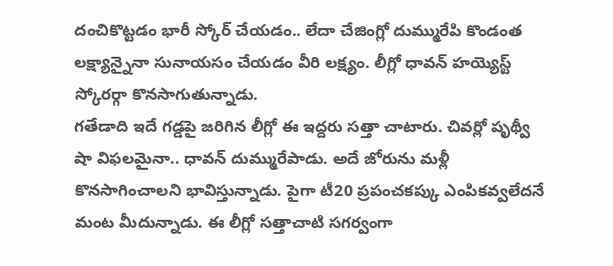దంచికొట్టడం భారీ స్కోర్ చేయడం.. లేదా చేజింగ్లో దుమ్మురేపి కొండంత లక్ష్యాన్నైనా సునాయసం చేయడం వీరి లక్ష్యం. లీగ్లో ధావన్ హయ్యెస్ట్ స్కోరర్గా కొనసాగుతున్నాడు.
గతేడాది ఇదే గడ్డపై జరిగిన లీగ్లో ఈ ఇద్దరు సత్తా చాటారు. చివర్లో పృథ్వీ షా విఫలమైనా.. ధావన్ దుమ్మురేపాడు. అదే జోరును మళ్లీ కొనసాగించాలని భావిస్తున్నాడు. పైగా టీ20 ప్రపంచకప్కు ఎంపికవ్వలేదనే మంట మీదున్నాడు. ఈ లీగ్లో సత్తాచాటి సగర్వంగా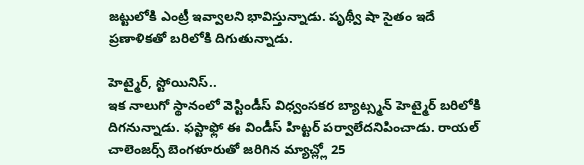జట్టులోకి ఎంట్రీ ఇవ్వాలని భావిస్తున్నాడు. పృథ్వీ షా సైతం ఇదే ప్రణాళికతో బరిలోకి దిగుతున్నాడు.

హెట్మైర్, స్టోయినిస్..
ఇక నాలుగో స్థానంలో వెస్టిండీస్ విధ్వంసకర బ్యాట్స్మన్ హెట్మైర్ బరిలోకి దిగనున్నాడు. ఫస్టాఫ్లో ఈ విండీస్ హిట్టర్ పర్వాలేదనిపించాడు. రాయల్ చాలెంజర్స్ బెంగళూరుతో జరిగిన మ్యాచ్ల్లో 25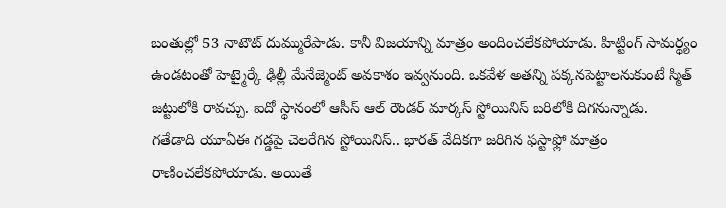బంతుల్లో 53 నాటౌట్ దుమ్మురేపాడు. కానీ విజయాన్ని మాత్రం అందించలేకపోయాడు. హిట్టింగ్ సామర్థ్యం ఉండటంతో హెట్మైర్కే ఢిల్లీ మేనేజ్మెంట్ అవకాశం ఇవ్వనుంది. ఒకవేళ అతన్ని పక్కనపెట్టాలనుకుంటే స్మిత్ జట్టులోకి రావచ్చు. ఐదో స్థానంలో ఆసీస్ ఆల్ రౌండర్ మార్కస్ స్టోయినిస్ బరిలోకి దిగనున్నాడు.
గతేడాది యూఏఈ గడ్డపై చెలరేగిన స్టోయినిస్.. భారత్ వేదికగా జరిగిన ఫస్టాఫ్లో మాత్రం రాణించలేకపోయాడు. అయితే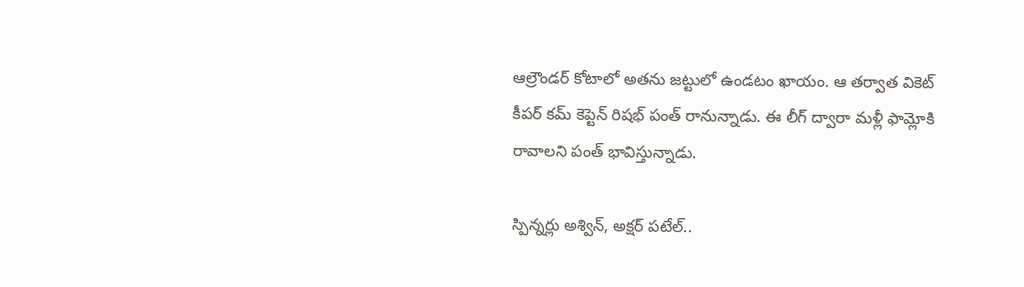ఆల్రౌండర్ కోటాలో అతను జట్టులో ఉండటం ఖాయం. ఆ తర్వాత వికెట్ కీపర్ కమ్ కెప్టెన్ రిషభ్ పంత్ రానున్నాడు. ఈ లీగ్ ద్వారా మళ్లీ ఫామ్లోకి రావాలని పంత్ భావిస్తున్నాడు.

స్పిన్నర్లు అశ్విన్, అక్షర్ పటేల్..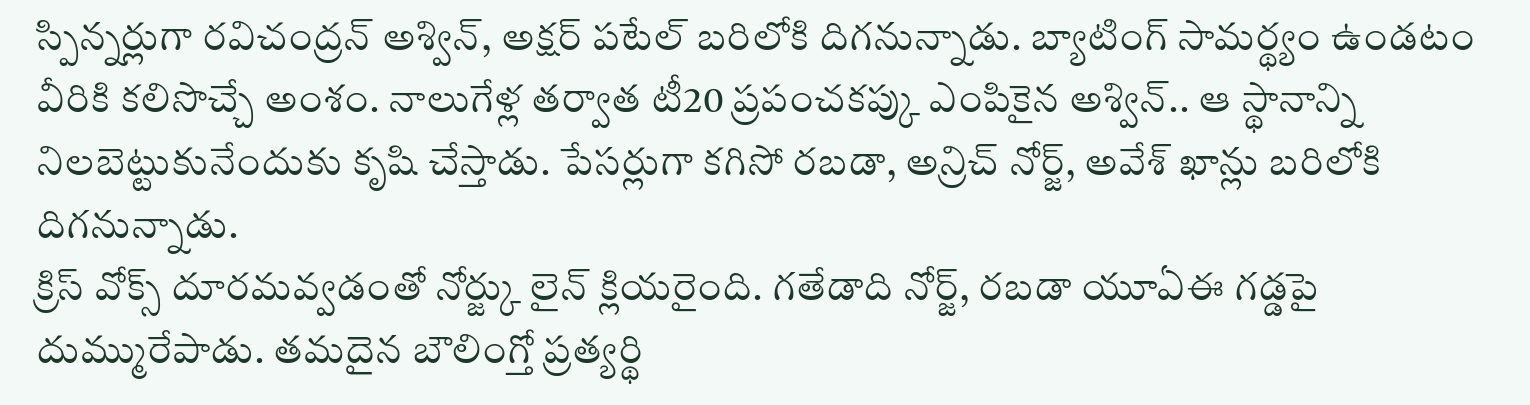స్పిన్నర్లుగా రవిచంద్రన్ అశ్విన్, అక్షర్ పటేల్ బరిలోకి దిగనున్నాడు. బ్యాటింగ్ సామర్థ్యం ఉండటం వీరికి కలిసొచ్చే అంశం. నాలుగేళ్ల తర్వాత టీ20 ప్రపంచకప్కు ఎంపికైన అశ్విన్.. ఆ స్థానాన్ని నిలబెట్టుకునేందుకు కృషి చేస్తాడు. పేసర్లుగా కగిసో రబడా, అన్రిచ్ నోర్జ్, అవేశ్ ఖాన్లు బరిలోకి దిగనున్నాడు.
క్రిస్ వోక్స్ దూరమవ్వడంతో నోర్జ్కు లైన్ క్లియరైంది. గతేడాది నోర్జ్, రబడా యూఏఈ గడ్డపై దుమ్మురేపాడు. తమదైన బౌలింగ్తో ప్రత్యర్థి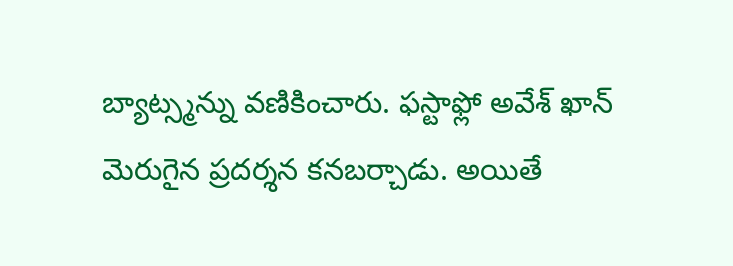బ్యాట్స్మన్ను వణికించారు. ఫస్టాఫ్లో అవేశ్ ఖాన్ మెరుగైన ప్రదర్శన కనబర్చాడు. అయితే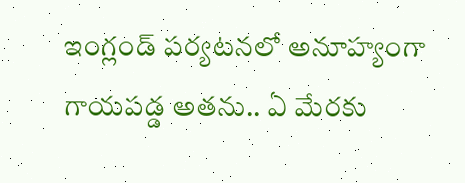ఇంగ్లండ్ పర్యటనలో అనూహ్యంగా గాయపడ్డ అతను.. ఏ మేరకు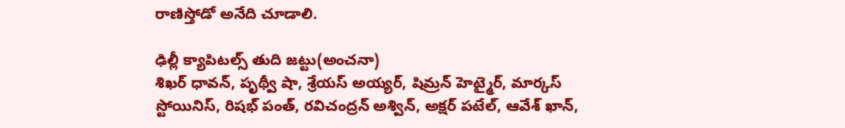రాణిస్తోడో అనేది చూడాలి.

ఢిల్లీ క్యాపిటల్స్ తుది జట్టు(అంచనా)
శిఖర్ ధావన్, పృథ్వీ షా, శ్రేయస్ అయ్యర్, షిమ్రన్ హెట్మైర్, మార్కస్ స్టోయినిస్, రిషభ్ పంత్, రవిచంద్రన్ అశ్విన్, అక్షర్ పటేల్, ఆవేశ్ ఖాన్,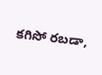కగిసో రబడా,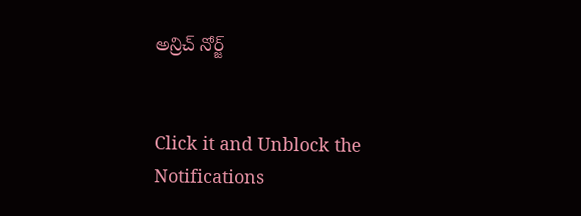అన్రిచ్ నోర్జ్


Click it and Unblock the Notifications